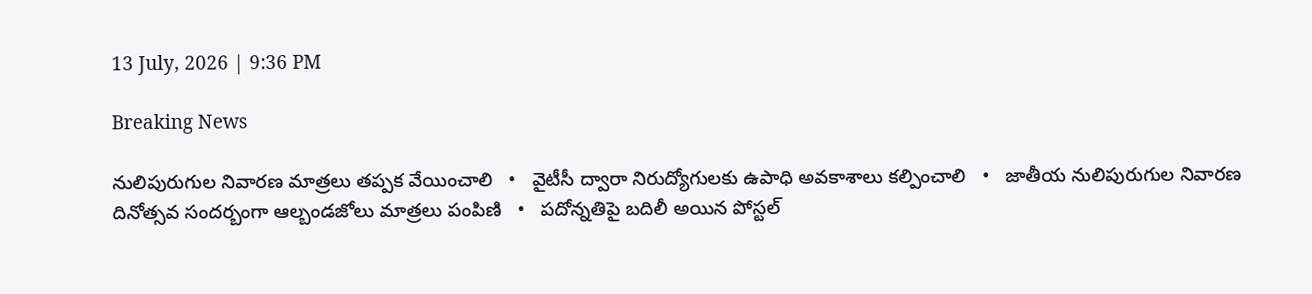13 July, 2026 | 9:36 PM

Breaking News

నులిపురుగుల నివారణ మాత్రలు తప్పక వేయించాలి   •   వైటీసీ ద్వారా నిరుద్యోగులకు ఉపాధి అవకాశాలు కల్పించాలి   •   జాతీయ నులిపురుగుల నివారణ దినోత్సవ సందర్బంగా ఆల్బండజోలు మాత్రలు పంపిణి   •   పదోన్నతిపై బదిలీ అయిన పోస్టల్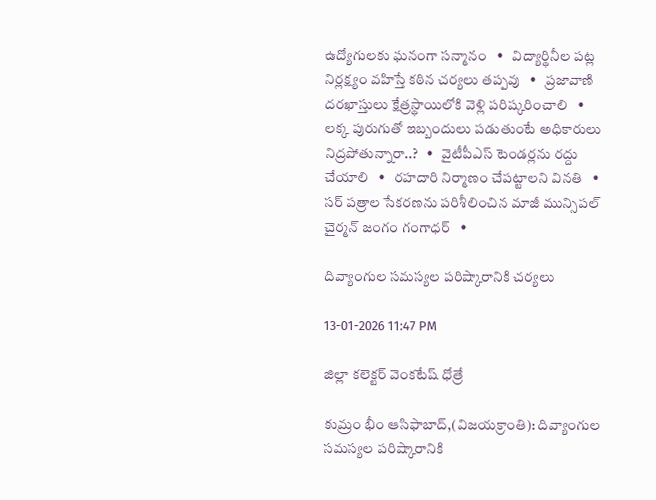ఉద్యోగులకు ఘనంగా సన్మానం   •   విద్యార్థినీల పట్ల నిర్లక్ష్యం వహిస్తే కఠిన చర్యలు తప్పవు   •   ప్రజావాణి దరఖాస్తులు క్షేత్రస్థాయిలోకి వెళ్లి పరిష్కరించాలి   •   లక్క పురుగుతో ఇబ్బందులు పడుతుంటే అధికారులు నిద్రపోతున్నారా..?   •   వైటీపీఎస్ టెండర్లను రద్దు చేయాలి   •   రహదారి నిర్మాణం చేప‌ట్టాల‌ని వినతి   •   సర్ పత్రాల సేకరణను పరిశీలించిన మాజీ మున్సిపల్ చైర్మన్ జంగం గంగాధర్   •

దివ్యాంగుల సమస్యల పరిష్కారానికి చర్యలు

13-01-2026 11:47 PM

జిల్లా కలెక్టర్ వెంకటేష్ ధోత్రే

కుమ్రం భీం ఆసిఫాబాద్,(విజయక్రాంతి): దివ్యాంగుల సమస్యల పరిష్కారానికి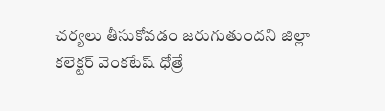చర్యలు తీసుకోవడం జరుగుతుందని జిల్లా కలెక్టర్ వెంకటేష్ ధోత్రే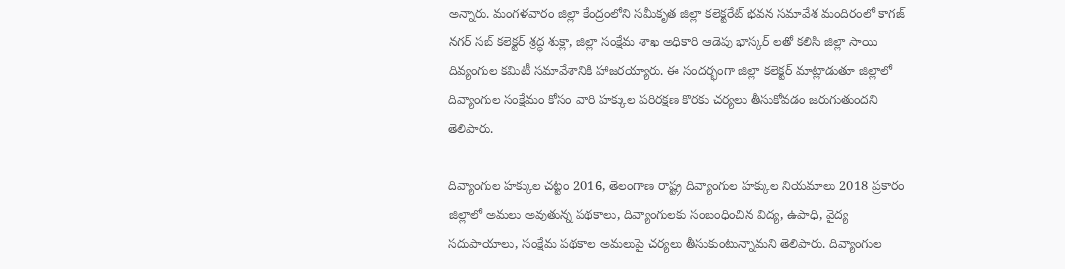అన్నారు. మంగళవారం జిల్లా కేంద్రంలోని సమీకృత జిల్లా కలెక్టరేట్ భవన సమావేశ మందిరంలో కాగజ్ నగర్ సబ్ కలెక్టర్ శ్రద్ధ శుక్లా, జిల్లా సంక్షేమ శాఖ అధికారి ఆడెపు భాస్కర్ లతో కలిసి జిల్లా సాయి దివ్యంగుల కమిటీ సమావేశానికి హాజరయ్యారు. ఈ సందర్భంగా జిల్లా కలెక్టర్ మాట్లాడుతూ జిల్లాలో దివ్యాంగుల సంక్షేమం కోసం వారి హక్కుల పరిరక్షణ కొరకు చర్యలు తీసుకోవడం జరుగుతుందని తెలిపారు.

దివ్యాంగుల హక్కుల చట్టం 2016, తెలంగాణ రాష్ట్ర దివ్యాంగుల హక్కుల నియమాలు 2018 ప్రకారం జిల్లాలో అమలు అవుతున్న పథకాలు, దివ్యాంగులకు సంబంధించిన విద్య, ఉపాధి, వైద్య సదుపాయాలు, సంక్షేమ పథకాల అమలుపై చర్యలు తీసుకుంటున్నామని తెలిపారు. దివ్యాంగుల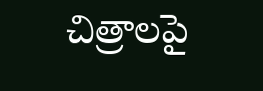చిత్రాలపై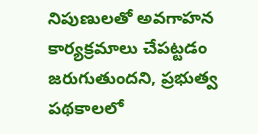నిపుణులతో అవగాహన కార్యక్రమాలు చేపట్టడం జరుగుతుందని, ప్రభుత్వ పథకాలలో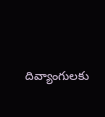దివ్యాంగులకు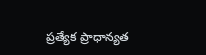ప్రత్యేక ప్రాధాన్యత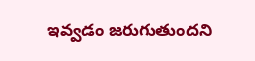ఇవ్వడం జరుగుతుందని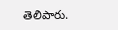తెలిపారు.